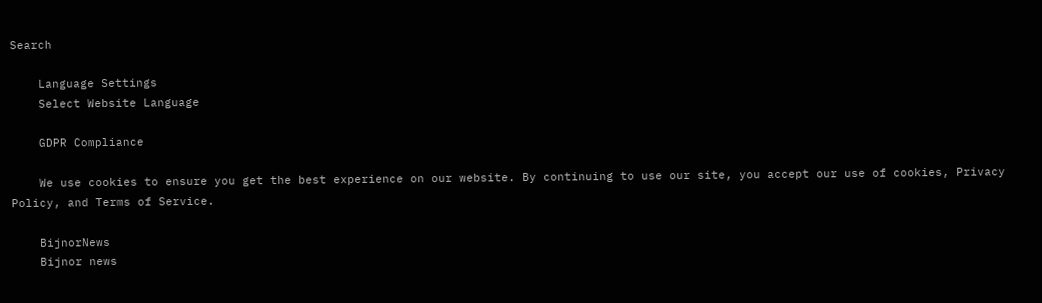Search

    Language Settings
    Select Website Language

    GDPR Compliance

    We use cookies to ensure you get the best experience on our website. By continuing to use our site, you accept our use of cookies, Privacy Policy, and Terms of Service.

    BijnorNews
    Bijnor news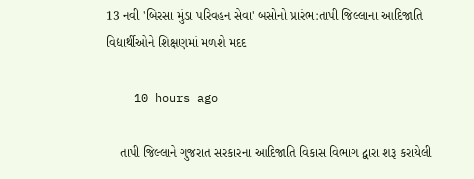13 નવી 'બિરસા મુંડા પરિવહન સેવા' બસોનો પ્રારંભ:તાપી જિલ્લાના આદિજાતિ વિદ્યાર્થીઓને શિક્ષણમાં મળશે મદદ

    10 hours ago

    તાપી જિલ્લાને ગુજરાત સરકારના આદિજાતિ વિકાસ વિભાગ દ્વારા શરૂ કરાયેલી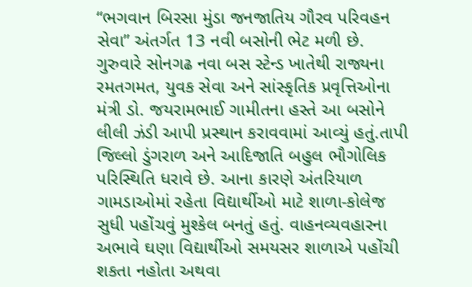“ભગવાન બિરસા મુંડા જનજાતિય ગૌરવ પરિવહન સેવા” અંતર્ગત 13 નવી બસોની ભેટ મળી છે. ગુરુવારે સોનગઢ નવા બસ સ્ટેન્ડ ખાતેથી રાજ્યના રમતગમત, યુવક સેવા અને સાંસ્કૃતિક પ્રવૃત્તિઓના મંત્રી ડો. જયરામભાઈ ગામીતના હસ્તે આ બસોને લીલી ઝંડી આપી પ્રસ્થાન કરાવવામાં આવ્યું હતું.તાપી જિલ્લો ડુંગરાળ અને આદિજાતિ બહુલ ભૌગોલિક પરિસ્થિતિ ધરાવે છે. આના કારણે અંતરિયાળ ગામડાઓમાં રહેતા વિદ્યાર્થીઓ માટે શાળા-કોલેજ સુધી પહોંચવું મુશ્કેલ બનતું હતું. વાહનવ્યવહારના અભાવે ઘણા વિદ્યાર્થીઓ સમયસર શાળાએ પહોંચી શકતા નહોતા અથવા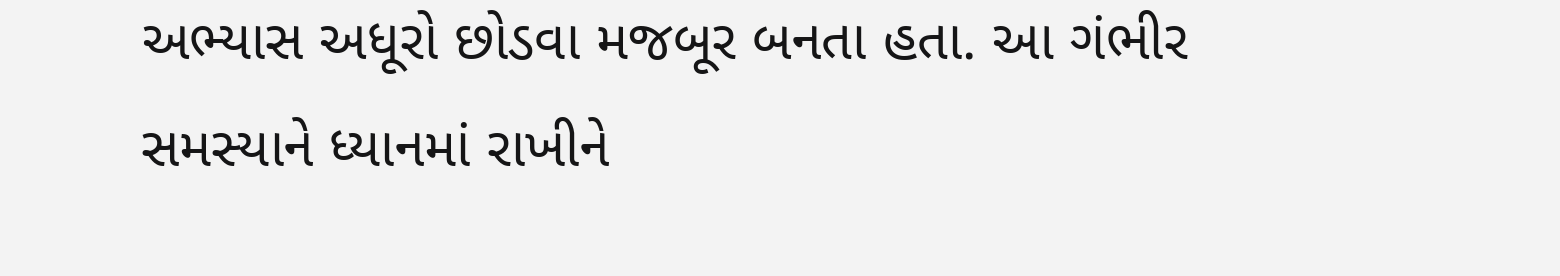અભ્યાસ અધૂરો છોડવા મજબૂર બનતા હતા. આ ગંભીર સમસ્યાને ધ્યાનમાં રાખીને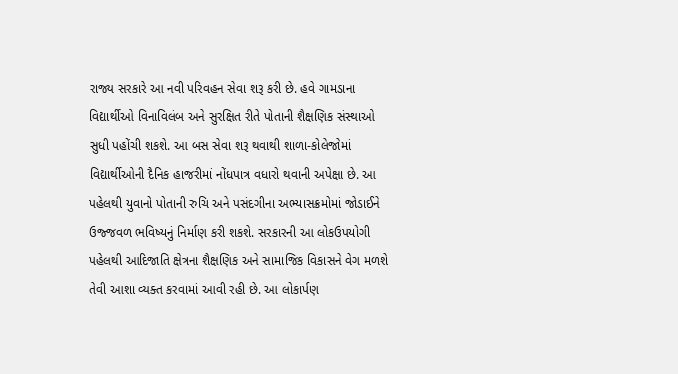રાજ્ય સરકારે આ નવી પરિવહન સેવા શરૂ કરી છે. હવે ગામડાના વિદ્યાર્થીઓ વિનાવિલંબ અને સુરક્ષિત રીતે પોતાની શૈક્ષણિક સંસ્થાઓ સુધી પહોંચી શકશે. આ બસ સેવા શરૂ થવાથી શાળા-કોલેજોમાં વિદ્યાર્થીઓની દૈનિક હાજરીમાં નોંધપાત્ર વધારો થવાની અપેક્ષા છે. આ પહેલથી યુવાનો પોતાની રુચિ અને પસંદગીના અભ્યાસક્રમોમાં જોડાઈને ઉજ્જવળ ભવિષ્યનું નિર્માણ કરી શકશે. સરકારની આ લોકઉપયોગી પહેલથી આદિજાતિ ક્ષેત્રના શૈક્ષણિક અને સામાજિક વિકાસને વેગ મળશે તેવી આશા વ્યક્ત કરવામાં આવી રહી છે. આ લોકાર્પણ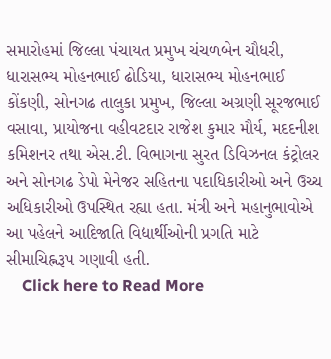સમારોહમાં જિલ્લા પંચાયત પ્રમુખ ચંચળબેન ચૌધરી, ધારાસભ્ય મોહનભાઈ ઢોડિયા, ધારાસભ્ય મોહનભાઈ કોંકણી, સોનગઢ તાલુકા પ્રમુખ, જિલ્લા અગ્રણી સૂરજભાઈ વસાવા, પ્રાયોજના વહીવટદાર રાજેશ કુમાર મૌર્ય, મદદનીશ કમિશનર તથા એસ.ટી. વિભાગના સુરત ડિવિઝનલ કંટ્રોલર અને સોનગઢ ડેપો મેનેજર સહિતના પદાધિકારીઓ અને ઉચ્ચ અધિકારીઓ ઉપસ્થિત રહ્યા હતા. મંત્રી અને મહાનુભાવોએ આ પહેલને આદિજાતિ વિદ્યાર્થીઓની પ્રગતિ માટે સીમાચિહ્નરૂપ ગણાવી હતી.
    Click here to Read More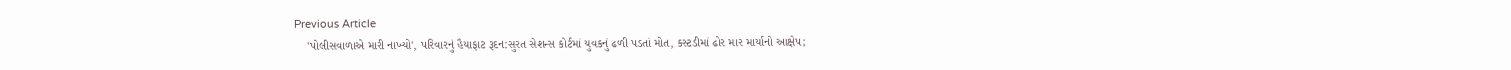Previous Article
    'પોલીસવાળાએ મારી નાખ્યો', પરિવારનું હૈયાફાટ રૂદન:સુરત સેશન્સ કોર્ટમાં યુવકનું ઢળી પડતાં મોત, કસ્ટડીમાં ઢોર માર માર્યાનો આક્ષેપ;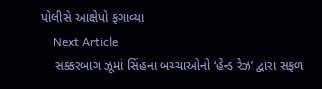પોલીસે આક્ષેપો ફગાવ્યા
    Next Article
    સક્કરબાગ ઝૂમાં સિંહના બચ્ચાઓનો ‘હેન્ડ રેઝ’ દ્વારા સફળ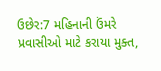ઉછેર:7 મહિનાની ઉંમરે પ્રવાસીઓ માટે કરાયા મુક્ત,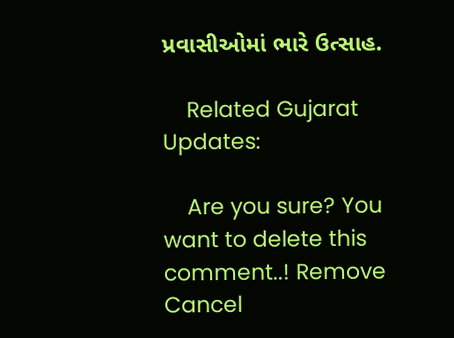પ્રવાસીઓમાં ભારે ઉત્સાહ.

    Related Gujarat Updates:

    Are you sure? You want to delete this comment..! Remove Cancel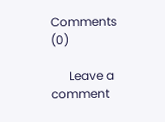Comments (0)

      Leave a comment